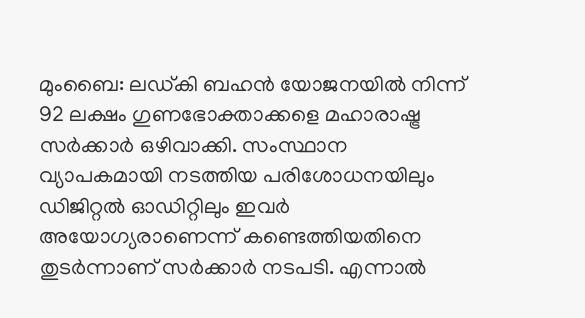മുംബൈ: ലഡ്കി ബഹൻ യോജനയിൽ നിന്ന് 92 ലക്ഷം ഗുണഭോക്താക്കളെ മഹാരാഷ്ട്ര സർക്കാർ ഒഴിവാക്കി. സംസ്ഥാന വ്യാപകമായി നടത്തിയ പരിശോധനയിലും ഡിജിറ്റൽ ഓഡിറ്റിലും ഇവർ അയോഗ്യരാണെന്ന് കണ്ടെത്തിയതിനെ തുടർന്നാണ് സർക്കാർ നടപടി. എന്നാൽ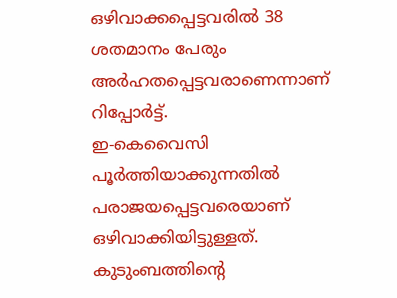ഒഴിവാക്കപ്പെട്ടവരിൽ 38 ശതമാനം പേരും അർഹതപ്പെട്ടവരാണെന്നാണ് റിപ്പോർട്ട്.
ഇ-കെവൈസി പൂർത്തിയാക്കുന്നതിൽ പരാജയപ്പെട്ടവരെയാണ് ഒഴിവാക്കിയിട്ടുള്ളത്. കുടുംബത്തിൻ്റെ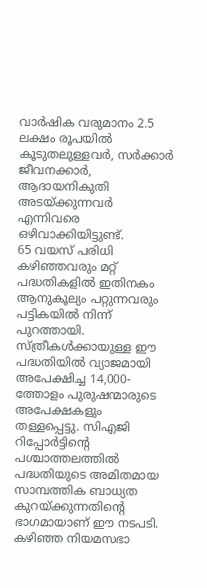വാർഷിക വരുമാനം 2.5 ലക്ഷം രൂപയിൽ കൂടുതലുള്ളവർ, സർക്കാർ ജീവനക്കാർ, ആദായനികുതി അടയ്ക്കുന്നവർ എന്നിവരെ ഒഴിവാക്കിയിട്ടുണ്ട്.
65 വയസ് പരിധി കഴിഞ്ഞവരും മറ്റ് പദ്ധതികളിൽ ഇതിനകം ആനുകൂല്യം പറ്റുന്നവരും പട്ടികയിൽ നിന്ന് പുറത്തായി. സ്ത്രീകൾക്കായുള്ള ഈ പദ്ധതിയിൽ വ്യാജമായി അപേക്ഷിച്ച 14,000-ത്തോളം പുരുഷന്മാരുടെ അപേക്ഷകളും തള്ളപ്പെട്ടു. സിഎജി റിപ്പോർട്ടിൻ്റെ പശ്ചാത്തലത്തിൽ പദ്ധതിയുടെ അമിതമായ സാമ്പത്തിക ബാധ്യത കുറയ്ക്കുന്നതിൻ്റെ ഭാഗമായാണ് ഈ നടപടി.
കഴിഞ്ഞ നിയമസഭാ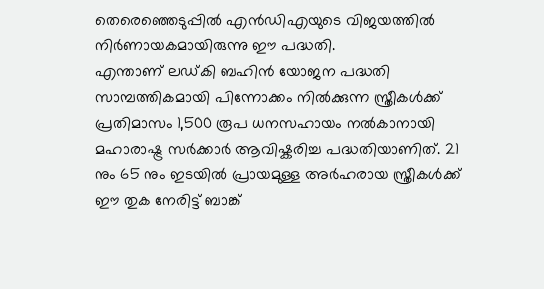തെരെഞ്ഞെടുപ്പിൽ എൻഡിഎയുടെ വിജയത്തിൽ നിർണായകമായിരുന്നു ഈ പദ്ധതി.
എന്താണ് ലഡ്കി ബഹിൻ യോജന പദ്ധതി
സാമ്പത്തികമായി പിന്നോക്കം നിൽക്കുന്ന സ്ത്രീകൾക്ക് പ്രതിമാസം 1,500 രൂപ ധനസഹായം നൽകാനായി മഹാരാഷ്ട്ര സർക്കാർ ആവിഷ്കരിച്ച പദ്ധതിയാണിത്. 21 നും 65 നും ഇടയിൽ പ്രായമുള്ള അർഹരായ സ്ത്രീകൾക്ക് ഈ തുക നേരിട്ട് ബാങ്ക്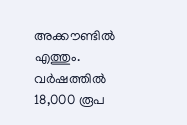അക്കൗണ്ടിൽ എത്തും. വർഷത്തിൽ 18,000 രൂപ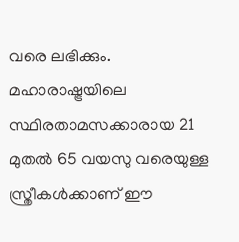വരെ ലഭിക്കും.
മഹാരാഷ്ട്രയിലെ സ്ഥിരതാമസക്കാരായ 21 മുതൽ 65 വയസു വരെയുള്ള സ്ത്രീകൾക്കാണ് ഈ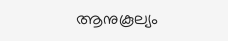ആനുകൂല്യം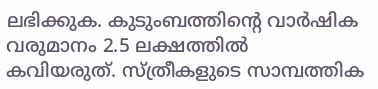ലഭിക്കുക. കുടുംബത്തിൻ്റെ വാർഷിക വരുമാനം 2.5 ലക്ഷത്തിൽ കവിയരുത്. സ്ത്രീകളുടെ സാമ്പത്തിക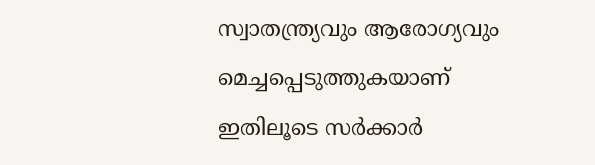സ്വാതന്ത്ര്യവും ആരോഗ്യവും മെച്ചപ്പെടുത്തുകയാണ് ഇതിലൂടെ സർക്കാർ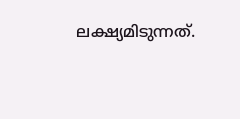ലക്ഷ്യമിടുന്നത്.